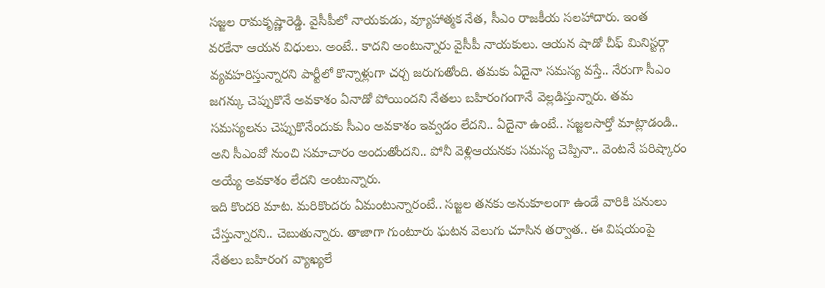సజ్జల రామకృష్ణారెడ్డి. వైసీపీలో నాయకుడు, వ్యూహాత్మక నేత, సీఎం రాజకీయ సలహాదారు. ఇంత వరకేనా ఆయన విధులు. అంటే.. కాదని అంటున్నారు వైసీపీ నాయకులు. ఆయన షాడో చీఫ్ మినిస్టర్గా వ్యవహరిస్తున్నారని పార్టీలో కొన్నాళ్లుగా చర్చ జరుగుతోంది. తమకు ఏదైనా సమస్య వస్తే.. నేరుగా సీఎం జగన్కు చెప్పుకొనే అవకాశం ఏనాడో పోయిందని నేతలు బహిరంగంగానే వెల్లడిస్తున్నారు. తమ సమస్యలను చెప్పుకొనేందుకు సీఎం అవకాశం ఇవ్వడం లేదని.. ఏదైనా ఉంటే.. సజ్జలసార్తో మాట్లాడండి.. అని సీఎంవో నుంచి సమాచారం అందుతోందని.. పోనీ వెళ్లిఆయనకు సమస్య చెప్పినా.. వెంటనే పరిష్కారం అయ్యే అవకాశం లేదని అంటున్నారు.
ఇది కొందరి మాట. మరికొందరు ఏమంటున్నారంటే.. సజ్జల తనకు అనుకూలంగా ఉండే వారికి పనులు చేస్తున్నారని.. చెబుతున్నారు. తాజాగా గుంటూరు ఘటన వెలుగు చూసిన తర్వాత.. ఈ విషయంపై నేతలు బహిరంగ వ్యాఖ్యలే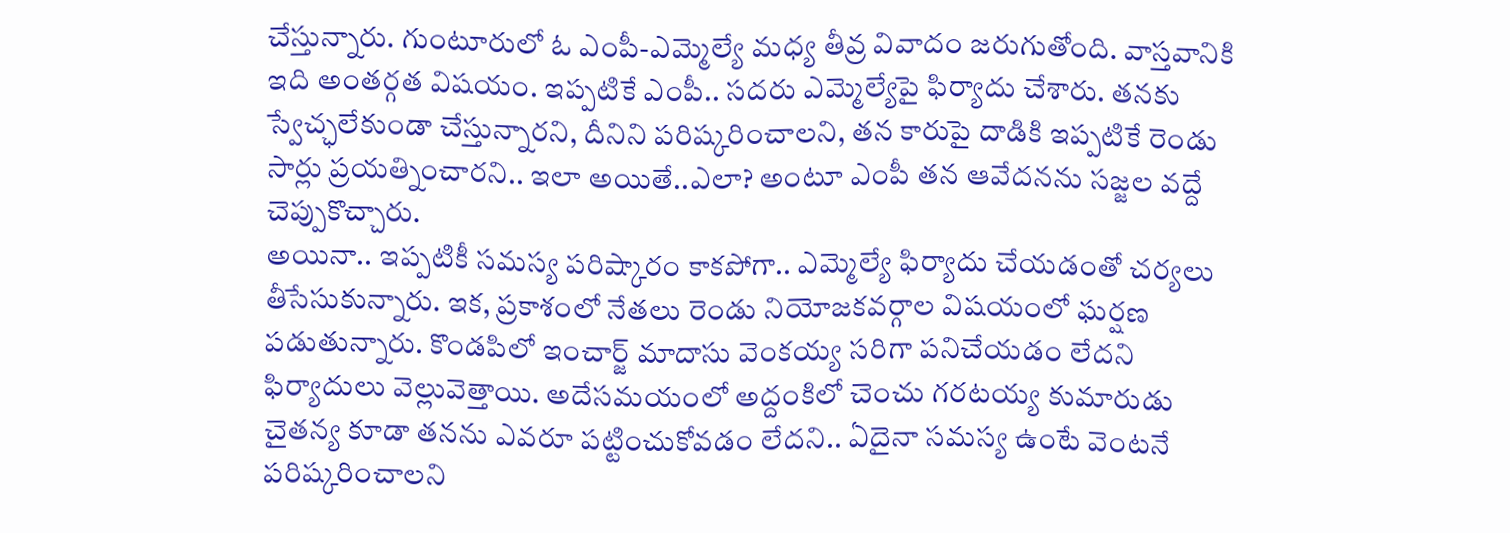చేస్తున్నారు. గుంటూరులో ఓ ఎంపీ-ఎమ్మెల్యే మధ్య తీవ్ర వివాదం జరుగుతోంది. వాస్తవానికి ఇది అంతర్గత విషయం. ఇప్పటికే ఎంపీ.. సదరు ఎమ్మెల్యేపై ఫిర్యాదు చేశారు. తనకు స్వేచ్ఛలేకుండా చేస్తున్నారని, దీనిని పరిష్కరించాలని, తన కారుపై దాడికి ఇప్పటికే రెండు సార్లు ప్రయత్నించారని.. ఇలా అయితే..ఎలా? అంటూ ఎంపీ తన ఆవేదనను సజ్జల వద్దే చెప్పుకొచ్చారు.
అయినా.. ఇప్పటికీ సమస్య పరిష్కారం కాకపోగా.. ఎమ్మెల్యే ఫిర్యాదు చేయడంతో చర్యలు తీసేసుకున్నారు. ఇక, ప్రకాశంలో నేతలు రెండు నియోజకవర్గాల విషయంలో ఘర్షణ పడుతున్నారు. కొండపిలో ఇంచార్జ్ మాదాసు వెంకయ్య సరిగా పనిచేయడం లేదని ఫిర్యాదులు వెల్లువెత్తాయి. అదేసమయంలో అద్దంకిలో చెంచు గరటయ్య కుమారుడు చైతన్య కూడా తనను ఎవరూ పట్టించుకోవడం లేదని.. ఏదైనా సమస్య ఉంటే వెంటనే పరిష్కరించాలని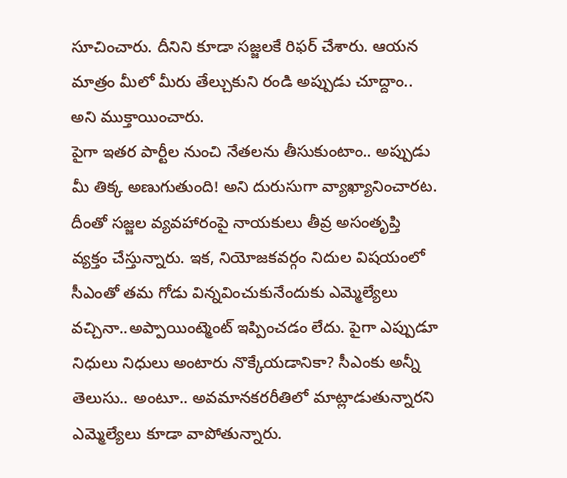సూచించారు. దీనిని కూడా సజ్జలకే రిఫర్ చేశారు. ఆయన మాత్రం మీలో మీరు తేల్చుకుని రండి అప్పుడు చూద్దాం.. అని ముక్తాయించారు.
పైగా ఇతర పార్టీల నుంచి నేతలను తీసుకుంటాం.. అప్పుడు మీ తిక్క అణుగుతుంది! అని దురుసుగా వ్యాఖ్యానించారట. దీంతో సజ్జల వ్యవహారంపై నాయకులు తీవ్ర అసంతృప్తి వ్యక్తం చేస్తున్నారు. ఇక, నియోజకవర్గం నిదుల విషయంలో సీఎంతో తమ గోడు విన్నవించుకునేందుకు ఎమ్మెల్యేలు వచ్చినా..అప్పాయింట్మెంట్ ఇప్పించడం లేదు. పైగా ఎప్పుడూ నిధులు నిధులు అంటారు నొక్కేయడానికా? సీఎంకు అన్నీ తెలుసు.. అంటూ.. అవమానకరరీతిలో మాట్లాడుతున్నారని ఎమ్మెల్యేలు కూడా వాపోతున్నారు.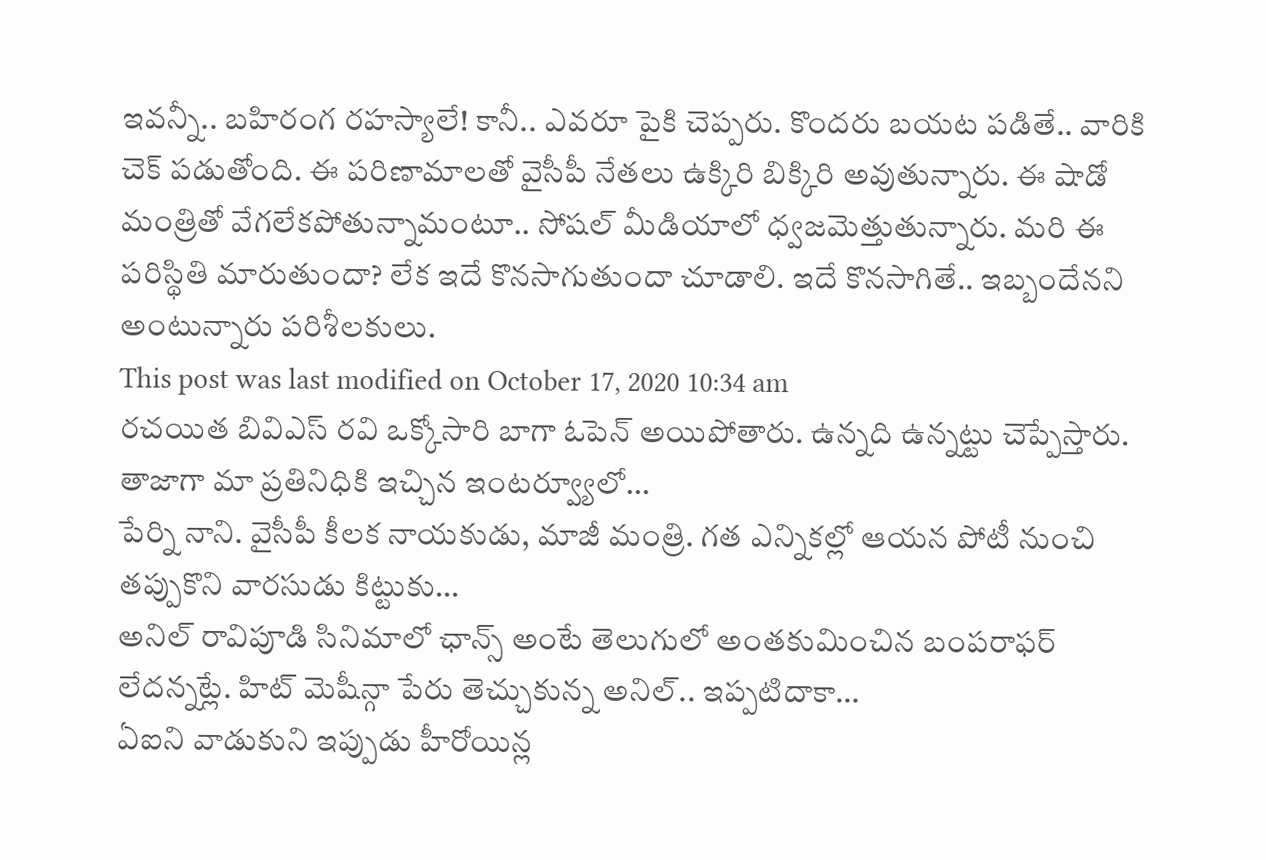ఇవన్నీ.. బహిరంగ రహస్యాలే! కానీ.. ఎవరూ పైకి చెప్పరు. కొందరు బయట పడితే.. వారికి చెక్ పడుతోంది. ఈ పరిణామాలతో వైసీపీ నేతలు ఉక్కిరి బిక్కిరి అవుతున్నారు. ఈ షాడో మంత్రితో వేగలేకపోతున్నామంటూ.. సోషల్ మీడియాలో ధ్వజమెత్తుతున్నారు. మరి ఈ పరిస్థితి మారుతుందా? లేక ఇదే కొనసాగుతుందా చూడాలి. ఇదే కొనసాగితే.. ఇబ్బందేనని అంటున్నారు పరిశీలకులు.
This post was last modified on October 17, 2020 10:34 am
రచయిత బివిఎస్ రవి ఒక్కోసారి బాగా ఓపెన్ అయిపోతారు. ఉన్నది ఉన్నట్టు చెప్పేస్తారు. తాజాగా మా ప్రతినిధికి ఇచ్చిన ఇంటర్వ్యూలో…
పేర్ని నాని. వైసీపీ కీలక నాయకుడు, మాజీ మంత్రి. గత ఎన్నికల్లో ఆయన పోటీ నుంచి తప్పుకొని వారసుడు కిట్టుకు…
అనిల్ రావిపూడి సినిమాలో ఛాన్స్ అంటే తెలుగులో అంతకుమించిన బంపరాఫర్ లేదన్నట్లే. హిట్ మెషీన్గా పేరు తెచ్చుకున్న అనిల్.. ఇప్పటిదాకా…
ఏఐని వాడుకుని ఇప్పుడు హీరోయిన్ల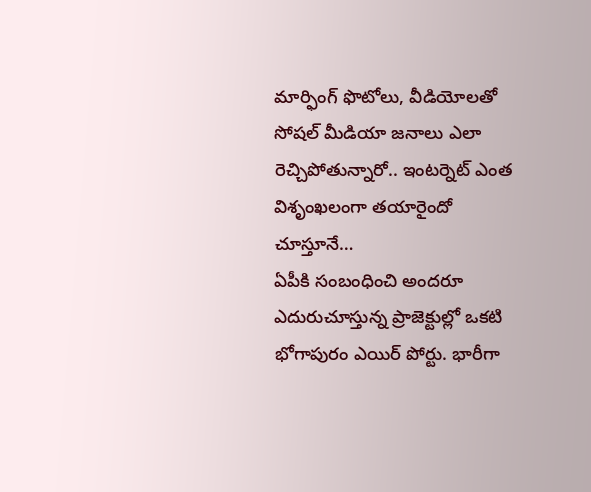మార్ఫింగ్ ఫొటోలు, వీడియోలతో సోషల్ మీడియా జనాలు ఎలా రెచ్చిపోతున్నారో.. ఇంటర్నెట్ ఎంత విశృంఖలంగా తయారైందో చూస్తూనే…
ఏపీకి సంబంధించి అందరూ ఎదురుచూస్తున్న ప్రాజెక్టుల్లో ఒకటి భోగాపురం ఎయిర్ పోర్టు. భారీగా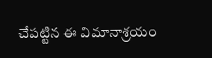చేపట్టిన ఈ విమానాశ్రయం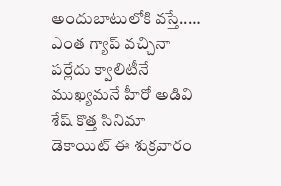అందుబాటులోకి వస్తే..…
ఎంత గ్యాప్ వచ్చినా పర్లేదు క్వాలిటీనే ముఖ్యమనే హీరో అడివి శేష్ కొత్త సినిమా డెకాయిట్ ఈ శుక్రవారం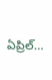ఏప్రిల్…